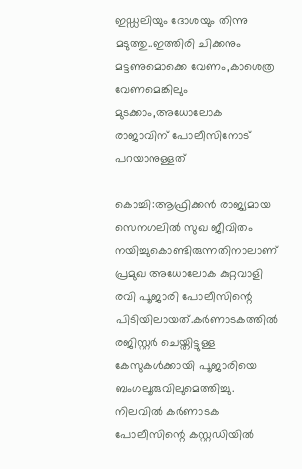ഇഡ്ഡലിയും ദോശയും തിന്നു മടുത്തു..ഇത്തിരി ചിക്കനും മട്ടണുമൊക്കെ വേണം,കാശെത്ര വേണമെങ്കിലും മുടക്കാം,അധോലോക രാജാവിന് പോലീസിനോട് പറയാനുള്ളത്‌

കൊച്ചി:ആഫ്രിക്കന്‍ രാജ്യമായ സെനഗലില്‍ സുഖ ജീവിതം നയിച്ചുകൊണ്ടിരുന്നതിനാലാണ് പ്രമുഖ അധോലോക കുറ്റവാളി രവി പൂജാരി പോലീസിന്റെ പിടിയിലായത്.കര്‍ണാടകത്തില്‍ രജിസ്റ്റര്‍ ചെയ്തിട്ടുള്ള കേസുകള്‍ക്കായി പൂജാരിയെ ബംഗലൂരുവിലുമെത്തിച്ചു. നിലവില്‍ കര്‍ണാടക പോലീസിന്റെ കസ്റ്റഡിയില്‍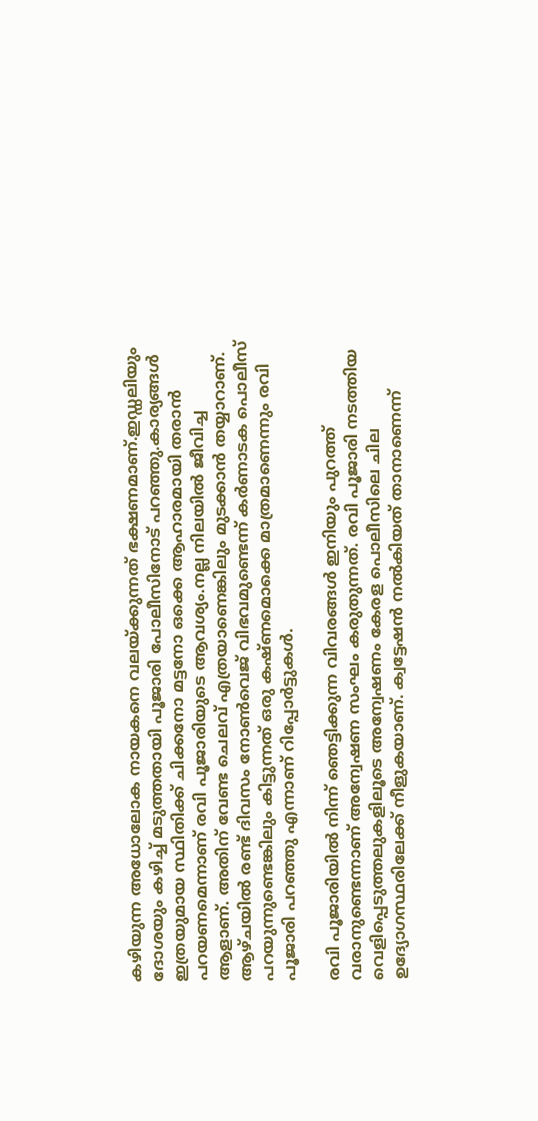കഴിയുന്ന അധോലോക നായകനെ വലയ്ക്കുന്നത് ഭക്ഷണമാണ്.ഇഡ്ഡലിയും ദോശയും കഴിച്ച് മടുത്തതായി പൂജാരി പോലീസിനോട് പറഞ്ഞു.കാര്യങ്ങള്‍ ഇത്രയുമായ സ്ഥിതിക്ക് ചിക്കനോ മട്ടനോ ഒക്കെ ആഹാരമായി തരാന്‍ പറയണമെന്നാണ് രവി പൂജാരിയുടെ ആവശ്യം.നല്ല നിലയില്‍ ജീവിച്ച ആളാണ്. അതിന് വേണ്ട ചെലവ് എത്രയാണെങ്കിലും മുടക്കാന്‍ തയ്യാറാണ്. ആഴ്ചയില്‍ രണ്ട് ദിവസം നോണ്‍വെജ് വിഭവമുണ്ടെന്ന് കര്‍ണാടക പൊലീസ് പറയുന്നുണ്ടെങ്കിലും കിട്ടുന്നത് ഒരു കഷ്ണമൊക്കെ മാത്രമാണെന്നും രവി പൂജാരി പറഞ്ഞു എന്നാണ് റിപ്പോര്‍ട്ടുകള്‍.

രവി പൂജാരിയില്‍ നിന്ന് ഞെട്ടിക്കുന്ന വിവരങ്ങള്‍ ഇനിയും പുറത്ത് വരാനുണ്ടെന്നാണ് അന്വേഷണ സംഘം കരുതുന്നത്. രവി പൂജാരി നടത്തിയ വെളിപ്പെടുത്തലുകളിലൂടെ അന്വേഷണം കേരള പൊലീസിലെ ചില ഉദ്യോഗസ്ഥരിലേക്ക് നീളുകയാണ്. ക്വട്ടേഷന്‍ നല്‍കിയത് താനാണെന്ന്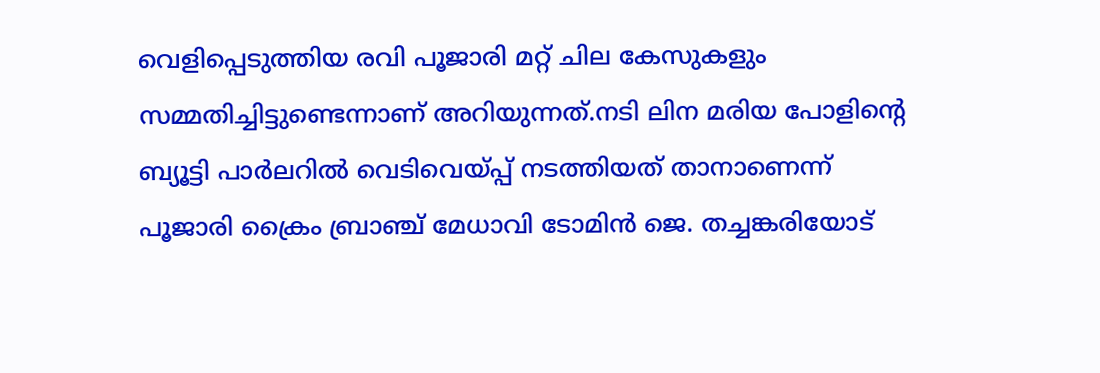വെളിപ്പെടുത്തിയ രവി പൂജാരി മറ്റ് ചില കേസുകളും സമ്മതിച്ചിട്ടുണ്ടെന്നാണ് അറിയുന്നത്.നടി ലിന മരിയ പോളിന്റെ ബ്യൂട്ടി പാര്‍ലറില്‍ വെടിവെയ്പ്പ് നടത്തിയത് താനാണെന്ന് പൂജാരി ക്രൈം ബ്രാഞ്ച് മേധാവി ടോമിന്‍ ജെ. തച്ചങ്കരിയോട്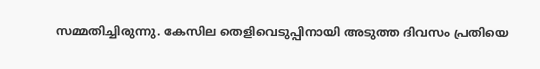സമ്മതിച്ചിരുന്നു. കേസില തെളിവെടുപ്പിനായി അടുത്ത ദിവസം പ്രതിയെ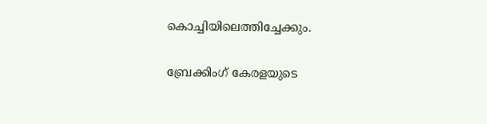കൊച്ചിയിലെത്തിച്ചേക്കും.

ബ്രേക്കിംഗ് കേരളയുടെ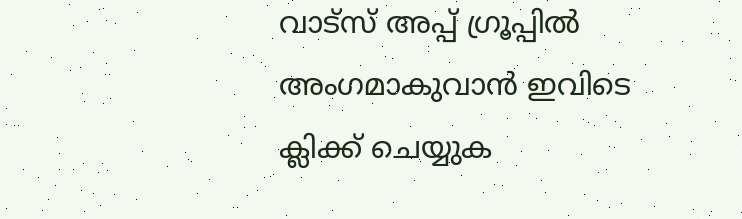വാട്സ് അപ്പ് ഗ്രൂപ്പിൽ അംഗമാകുവാൻ ഇവിടെ ക്ലിക്ക് ചെയ്യുക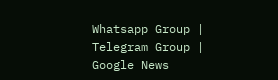Whatsapp Group | Telegram Group | Google News